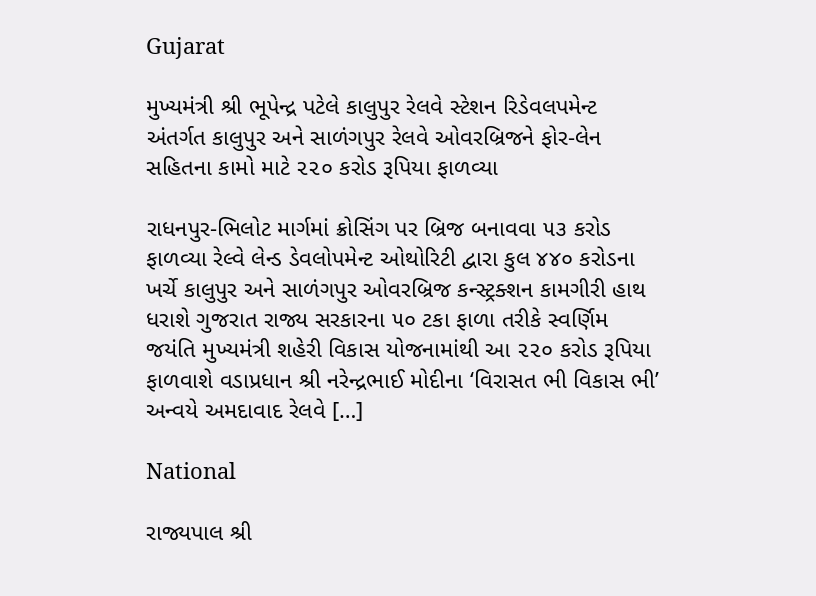Gujarat

મુખ્યમંત્રી શ્રી ભૂપેન્દ્ર પટેલે કાલુપુર રેલવે સ્ટેશન રિડેવલપમેન્ટ અંતર્ગત કાલુપુર અને સાળંગપુર રેલવે ઓવરબ્રિજને ફોર-લેન સહિતના કામો માટે ૨૨૦ કરોડ રૂપિયા ફાળવ્યા

રાધનપુર-ભિલોટ માર્ગમાં ક્રોસિંગ પર બ્રિજ બનાવવા ૫૩ કરોડ ફાળવ્યા રેલ્વે લેન્ડ ડેવલોપમેન્ટ ઓથોરિટી દ્વારા કુલ ૪૪૦ કરોડના ખર્ચે કાલુપુર અને સાળંગપુર ઓવરબ્રિજ કન્સ્ટ્રક્શન કામગીરી હાથ ધરાશે ગુજરાત રાજ્ય સરકારના ૫૦ ટકા ફાળા તરીકે સ્વર્ણિમ જયંતિ મુખ્યમંત્રી શહેરી વિકાસ યોજનામાંથી આ ૨૨૦ કરોડ રૂપિયા ફાળવાશે વડાપ્રધાન શ્રી નરેન્દ્રભાઈ મોદીના ‘વિરાસત ભી વિકાસ ભી’ અન્વયે અમદાવાદ રેલવે […]

National

રાજ્યપાલ શ્રી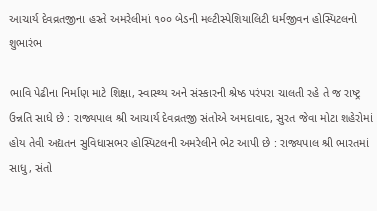આચાર્ય દેવવ્રતજીના હસ્તે અમરેલીમાં ૧૦૦ બેડની મલ્ટીસ્પેશિયાલિટી ધર્મજીવન હોસ્પિટલનો શુભારંભ

ભાવિ પેઢીના નિર્માણ માટે શિક્ષા, સ્વાસ્થ્ય અને સંસ્કારની શ્રેષ્ઠ પરંપરા ચાલતી રહે તે જ રાષ્ટ્ર ઉન્નતિ સાધે છે : રાજ્યપાલ શ્રી આચાર્ય દેવવ્રતજી સંતોએ અમદાવાદ, સુરત જેવા મોટા શહેરોમાં હોય તેવી અદ્યતન સુવિધાસભર હોસ્પિટલની અમરેલીને ભેટ આપી છે : રાજ્યપાલ શ્રી ભારતમાં સાધુ, સંતો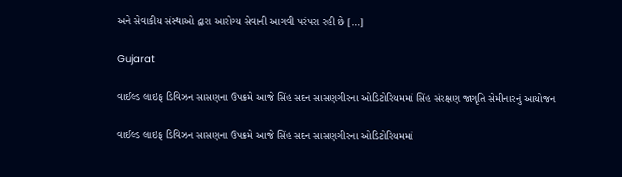અને સેવાકીય સંસ્થાઓ દ્વારા આરોગ્ય સેવાની આગવી પરંપરા રહી છે […]

Gujarat

વાઈલ્ડ લાઇફ ડિવિઝન સાસણના ઉપક્રમે આજે સિંહ સદન સાસણગીરના ઓડિટોરિયમમાં સિંહ સંરક્ષણ જાગૃતિ સેમીનારનું આયોજન

વાઈલ્ડ લાઇફ ડિવિઝન સાસણના ઉપક્રમે આજે સિંહ સદન સાસણગીરના ઓડિટોરિયમમાં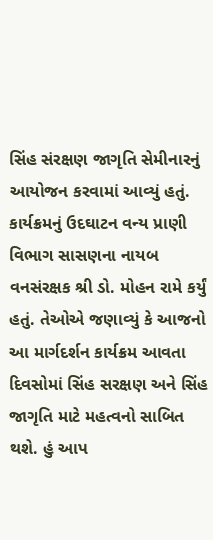સિંહ સંરક્ષણ જાગૃતિ સેમીનારનું આયોજન કરવામાં આવ્યું હતું. કાર્યક્રમનું ઉદઘાટન વન્ય પ્રાણી વિભાગ સાસણના નાયબ વનસંરક્ષક શ્રી ડો. મોહન રામે કર્યું હતું. તેઓએ જણાવ્યું કે આજનો આ માર્ગદર્શન કાર્યક્રમ આવતા દિવસોમાં સિંહ સરક્ષણ અને સિંહ જાગૃતિ માટે મહત્વનો સાબિત થશે. હું આપ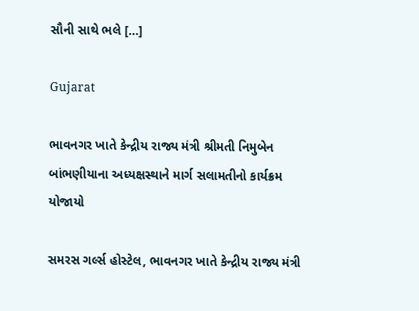સૌની સાથે ભલે […]

Gujarat

ભાવનગર ખાતે કેન્દ્રીય રાજ્ય મંત્રી શ્રીમતી નિમુબેન બાંભણીયાના અધ્યક્ષસ્થાને માર્ગ સલામતીનો કાર્યક્રમ યોજાયો

સમરસ ગર્લ્સ હોસ્ટેલ, ભાવનગર ખાતે કેન્દ્રીય રાજ્ય મંત્રી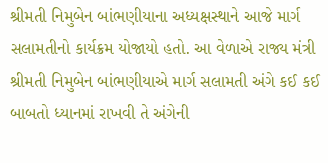શ્રીમતી નિમુબેન બાંભણીયાના અધ્યક્ષસ્થાને આજે માર્ગ સલામતીનો કાર્યક્રમ યોજાયો હતો. આ વેળાએ રાજ્ય મંત્રી શ્રીમતી નિમુબેન બાંભણીયાએ માર્ગ સલામતી અંગે કઈ કઈ બાબતો ધ્યાનમાં રાખવી તે અંગેની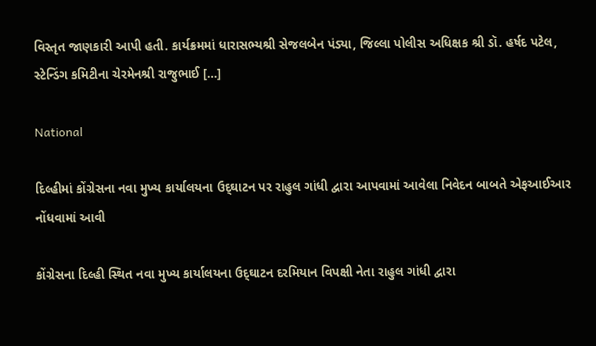વિસ્તૃત જાણકારી આપી હતી. કાર્યક્રમમાં ધારાસભ્યશ્રી સેજલબેન પંડ્યા, જિલ્લા પોલીસ અધિક્ષક શ્રી ડૉ. હર્ષદ પટેલ, સ્ટેન્ડિંગ કમિટીના ચેરમેનશ્રી રાજુભાઈ […]

National

દિલ્હીમાં કોંગ્રેસના નવા મુખ્ય કાર્યાલયના ઉદ્‌ઘાટન પર રાહુલ ગાંધી દ્વારા આપવામાં આવેલા નિવેદન બાબતે એફઆઈઆર નોંધવામાં આવી

કોંગ્રેસના દિલ્હી સ્થિત નવા મુખ્ય કાર્યાલયના ઉદ્‌ઘાટન દરમિયાન વિપક્ષી નેતા રાહુલ ગાંધી દ્વારા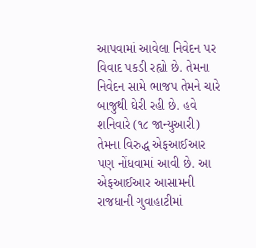આપવામાં આવેલા નિવેદન પર વિવાદ પકડી રહ્યો છે. તેમના નિવેદન સામે ભાજપ તેમને ચારે બાજુથી ઘેરી રહી છે. હવે શનિવારે (૧૮ જાન્યુઆરી) તેમના વિરુદ્ધ એફઆઈઆર પણ નોંધવામાં આવી છે. આ એફઆઈઆર આસામની રાજધાની ગુવાહાટીમાં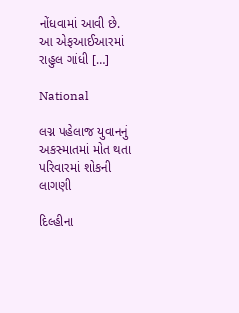નોંધવામાં આવી છે. આ એફઆઈઆરમાં રાહુલ ગાંધી […]

National

લગ્ન પહેલાજ યુવાનનું અકસ્માતમાં મોત થતા પરિવારમાં શોકની લાગણી

દિલ્હીના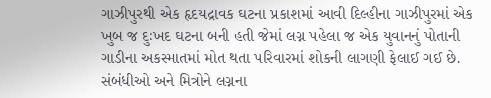ગાઝીપુરથી એક હૃદયદ્રાવક ઘટના પ્રકાશમાં આવી દિલ્હીના ગાઝીપુરમાં એક ખુબ જ દુઃખદ ઘટના બની હતી જેમાં લગ્ન પહેલા જ એક યુવાનનું પોતાની ગાડીના અકસ્માતમાં મોત થતા પરિવારમાં શોકની લાગણી ફેલાઈ ગઈ છે. સંબંધીઓ અને મિત્રોને લગ્નના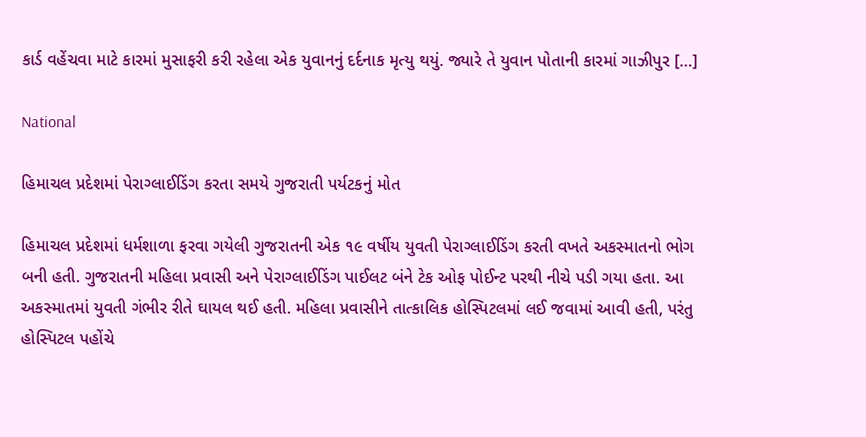કાર્ડ વહેંચવા માટે કારમાં મુસાફરી કરી રહેલા એક યુવાનનું દર્દનાક મૃત્યુ થયું. જ્યારે તે યુવાન પોતાની કારમાં ગાઝીપુર […]

National

હિમાચલ પ્રદેશમાં પેરાગ્લાઈડિંગ કરતા સમયે ગુજરાતી પર્યટકનું મોત

હિમાચલ પ્રદેશમાં ધર્મશાળા ફરવા ગયેલી ગુજરાતની એક ૧૯ વર્ષીય યુવતી પેરાગ્લાઈડિંગ કરતી વખતે અકસ્માતનો ભોગ બની હતી. ગુજરાતની મહિલા પ્રવાસી અને પેરાગ્લાઈડિંગ પાઈલટ બંને ટેક ઓફ પોઈન્ટ પરથી નીચે પડી ગયા હતા. આ અકસ્માતમાં યુવતી ગંભીર રીતે ઘાયલ થઈ હતી. મહિલા પ્રવાસીને તાત્કાલિક હોસ્પિટલમાં લઈ જવામાં આવી હતી, પરંતુ હોસ્પિટલ પહોંચે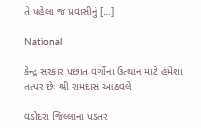તે પહેલા જ પ્રવાસીનું […]

National

કેન્દ્ર સરકાર પછાત વર્ગોના ઉત્થાન માટે હંમેશા તત્પર છેઃ શ્રી રામદાસ આઠવલે

વડોદરા જિલ્લાના પડતર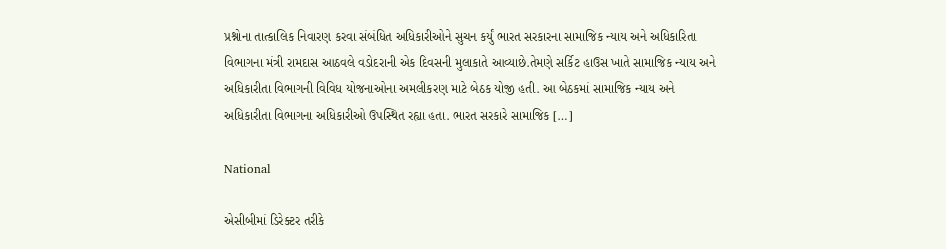પ્રશ્નોના તાત્કાલિક નિવારણ કરવા સંબંધિત અધિકારીઓને સુચન કર્યું ભારત સરકારના સામાજિક ન્યાય અને અધિકારિતા વિભાગના મંત્રી રામદાસ આઠવલે વડોદરાની એક દિવસની મુલાકાતે આવ્યાછે.તેમણે સર્કિટ હાઉસ ખાતે સામાજિક ન્યાય અને અધિકારીતા વિભાગની વિવિધ યોજનાઓના અમલીકરણ માટે બેઠક યોજી હતી. આ બેઠકમાં સામાજિક ન્યાય અને અધિકારીતા વિભાગના અધિકારીઓ ઉપસ્થિત રહ્યા હતા. ભારત સરકારે સામાજિક […]

National

એસીબીમાં ડિરેક્ટર તરીકે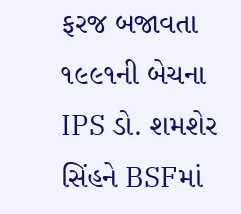ફરજ બજાવતા ૧૯૯૧ની બેચના IPS ડો. શમશેર સિંહને BSFમાં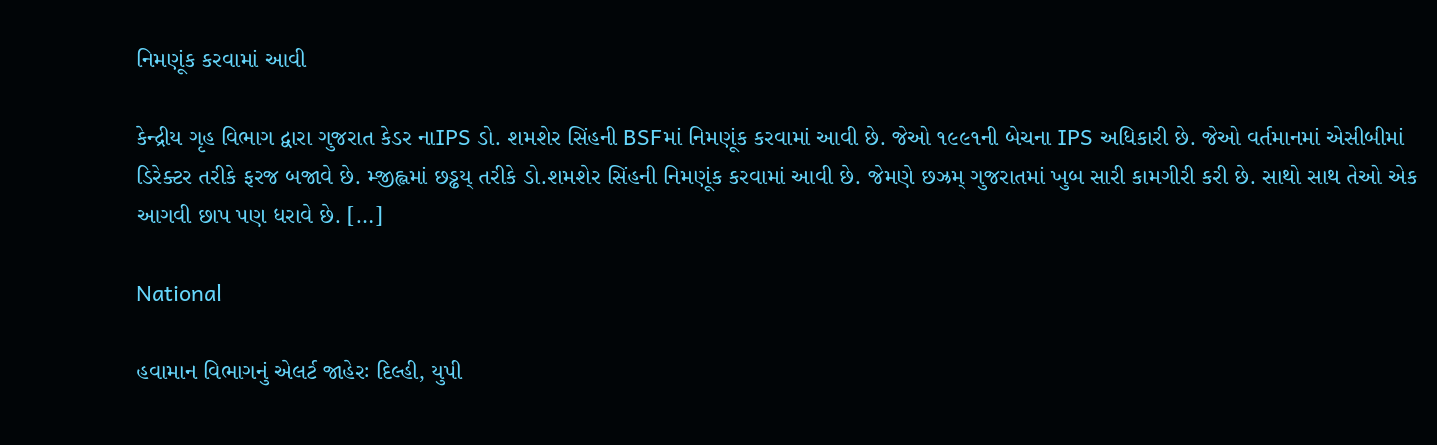નિમણૂંક કરવામાં આવી

કેન્દ્રીય ગૃહ વિભાગ દ્વારા ગુજરાત કેડર નાIPS ડો. શમશેર સિંહની BSFમાં નિમણૂંક કરવામાં આવી છે. જેઓ ૧૯૯૧ની બેચના IPS અધિકારી છે. જેઓ વર્તમાનમાં એસીબીમાં ડિરેક્ટર તરીકે ફરજ બજાવે છે. મ્જીહ્લમાં છડ્ઢય્ તરીકે ડો.શમશેર સિંહની નિમણૂંક કરવામાં આવી છે. જેમણે છઝ્રમ્ ગુજરાતમાં ખુબ સારી કામગીરી કરી છે. સાથો સાથ તેઓ એક આગવી છાપ પણ ધરાવે છે. […]

National

હવામાન વિભાગનું એલર્ટ જાહેરઃ દિલ્હી, યુપી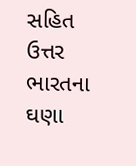સહિત ઉત્તર ભારતના ઘણા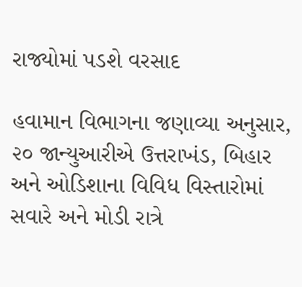રાજ્યોમાં પડશે વરસાદ

હવામાન વિભાગના જણાવ્યા અનુસાર, ૨૦ જાન્યુઆરીએ ઉત્તરાખંડ, બિહાર અને ઓડિશાના વિવિધ વિસ્તારોમાં સવારે અને મોડી રાત્રે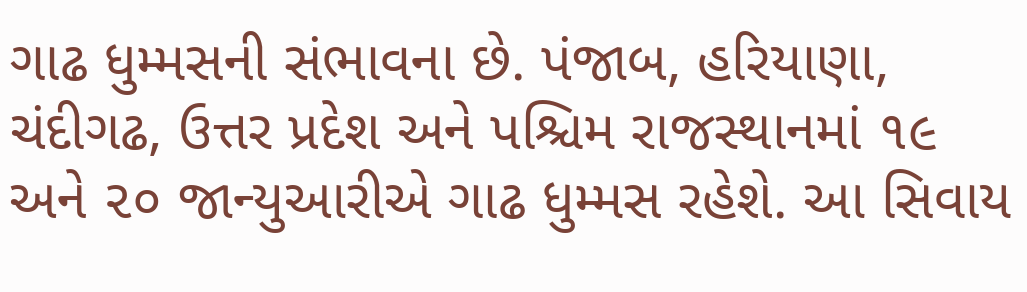ગાઢ ધુમ્મસની સંભાવના છે. પંજાબ, હરિયાણા, ચંદીગઢ, ઉત્તર પ્રદેશ અને પશ્ચિમ રાજસ્થાનમાં ૧૯ અને ૨૦ જાન્યુઆરીએ ગાઢ ધુમ્મસ રહેશે. આ સિવાય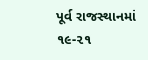પૂર્વ રાજસ્થાનમાં ૧૯-૨૧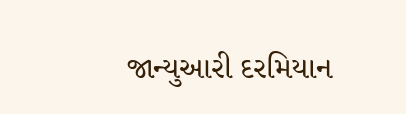જાન્યુઆરી દરમિયાન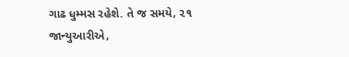ગાઢ ધુમ્મસ રહેશે. તે જ સમયે, ૨૧ જાન્યુઆરીએ,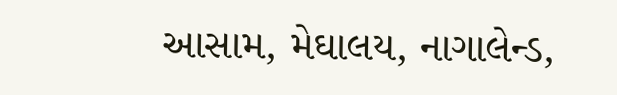આસામ, મેઘાલય, નાગાલેન્ડ,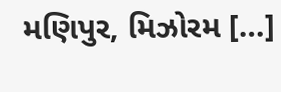મણિપુર, મિઝોરમ […]